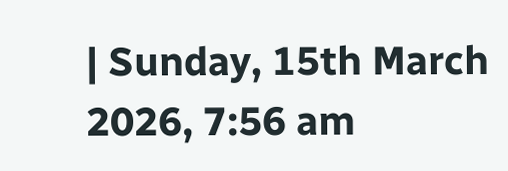| Sunday, 15th March 2026, 7:56 am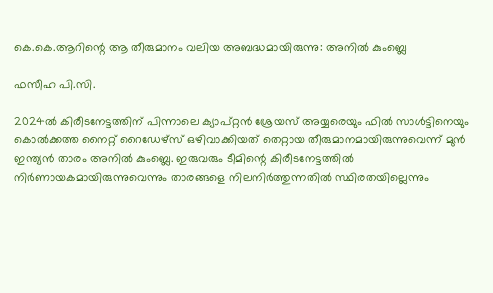കെ.കെ.ആറിന്റെ ആ തീരുമാനം വലിയ അബദ്ധമായിരുന്നു: അനിൽ കുംബ്ലെ

ഫസീഹ പി.സി.

2024ൽ കിരീടനേട്ടത്തിന് പിന്നാലെ ക്യാപ്റ്റൻ ശ്രേയസ് അയ്യരെയും ഫിൽ സാൾട്ടിനെയും കൊൽക്കത്ത നൈറ്റ് റൈഡേഴ്‌സ് ഒഴിവാക്കിയത് തെറ്റായ തീരുമാനമായിരുന്നുവെന്ന് മുൻ ഇന്ത്യൻ താരം അനിൽ കുംബ്ലെ. ഇരുവരും ടീമിന്റെ കിരീടനേട്ടത്തിൽ നിർണായകമായിരുന്നുവെന്നും താരങ്ങളെ നിലനിർത്തുന്നതിൽ സ്ഥിരതയില്ലെന്നും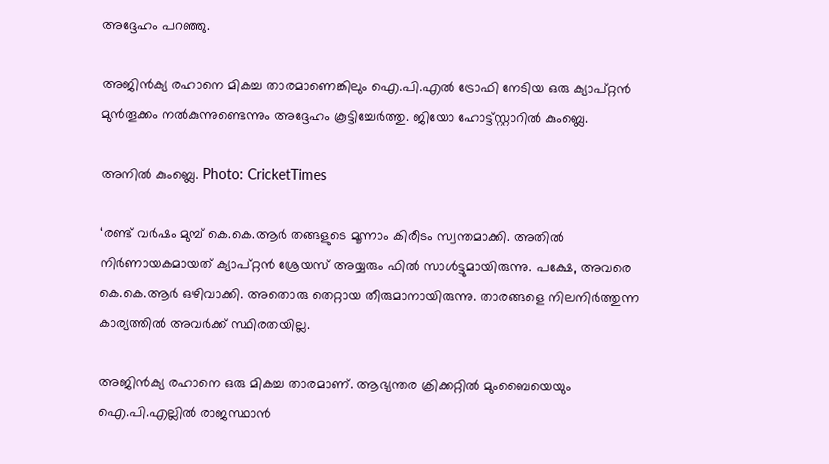അദ്ദേഹം പറഞ്ഞു.

അജിൻക്യ രഹാനെ മികച്ച താരമാണെങ്കിലും ഐ.പി.എൽ ട്രോഫി നേടിയ ഒരു ക്യാപ്റ്റൻ മുൻതൂക്കം നൽകുന്നുണ്ടെന്നും അദ്ദേഹം കൂട്ടിച്ചേർത്തു. ജിയോ ഹോട്ട്സ്റ്റാറിൽ കുംബ്ലെ.

അനിൽ കുംബ്ലെ. Photo: CricketTimes

‘രണ്ട് വർഷം മുമ്പ് കെ.കെ.ആർ തങ്ങളുടെ മൂന്നാം കിരീടം സ്വന്തമാക്കി. അതിൽ നിർണായകമായത് ക്യാപ്റ്റൻ ശ്രേയസ് അയ്യരും ഫിൽ സാൾട്ടുമായിരുന്നു. പക്ഷേ, അവരെ കെ.കെ.ആർ ഒഴിവാക്കി. അതൊരു തെറ്റായ തീരുമാനായിരുന്നു. താരങ്ങളെ നിലനിർത്തുന്ന കാര്യത്തിൽ അവർക്ക് സ്ഥിരതയില്ല.

അജിൻക്യ രഹാനെ ഒരു മികച്ച താരമാണ്. ആഭ്യന്തര ക്രിക്കറ്റിൽ മുംബൈയെയും ഐ.പി.എല്ലിൽ രാജസ്ഥാൻ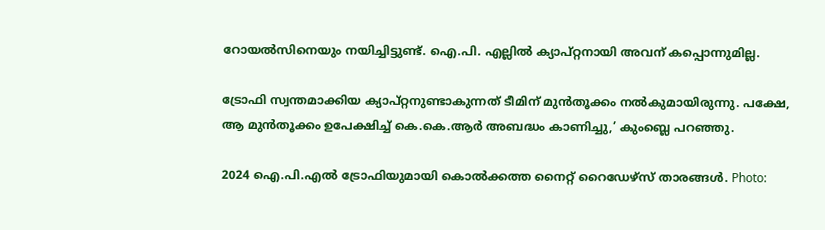റോയൽസിനെയും നയിച്ചിട്ടുണ്ട്. ഐ.പി. എല്ലിൽ ക്യാപ്റ്റനായി അവന് കപ്പൊന്നുമില്ല.

ട്രോഫി സ്വന്തമാക്കിയ ക്യാപ്റ്റനുണ്ടാകുന്നത് ടീമിന് മുൻ‌തൂക്കം നൽകുമായിരുന്നു. പക്ഷേ, ആ മുൻ‌തൂക്കം ഉപേക്ഷിച്ച് കെ.കെ.ആർ അബദ്ധം കാണിച്ചു,’ കുംബ്ലെ പറഞ്ഞു.

2024 ഐ.പി.എൽ ട്രോഫിയുമായി കൊൽക്കത്ത നൈറ്റ് റൈഡേഴ്‌സ് താരങ്ങൾ. Photo: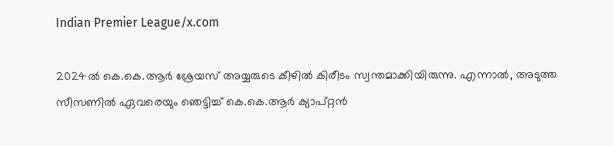Indian Premier League/x.com

2024ൽ കെ.കെ.ആർ ശ്രേയസ് അയ്യരുടെ കീഴിൽ കിരീടം സ്വന്തമാക്കിയിരുന്നു. എന്നാൽ, അടുത്ത സീസണിൽ ഏവരെയും ഞെട്ടിച്ച് കെ.കെ.ആർ ക്യാപ്റ്റൻ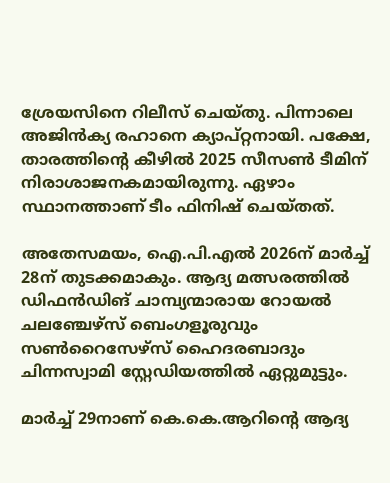ശ്രേയസിനെ റിലീസ് ചെയ്തു. പിന്നാലെ അജിൻക്യ രഹാനെ ക്യാപ്റ്റനായി. പക്ഷേ, താരത്തിന്റെ കീഴിൽ 2025 സീസൺ ടീമിന് നിരാശാജനകമായിരുന്നു. ഏഴാം സ്ഥാനത്താണ് ടീം ഫിനിഷ് ചെയ്തത്.

അതേസമയം, ഐ.പി.എൽ 2026ന് മാർച്ച് 28ന് തുടക്കമാകും. ആദ്യ മത്സരത്തിൽ ഡിഫൻഡിങ് ചാമ്പ്യന്മാരായ റോയൽ ചലഞ്ചേഴ്‌സ് ബെംഗളൂരുവും സൺറൈസേഴ്‌സ് ഹൈദരബാദും ചിന്നസ്വാമി സ്റ്റേഡിയത്തിൽ ഏറ്റുമുട്ടും.

മാർച്ച് 29നാണ് കെ.കെ.ആറിന്റെ ആദ്യ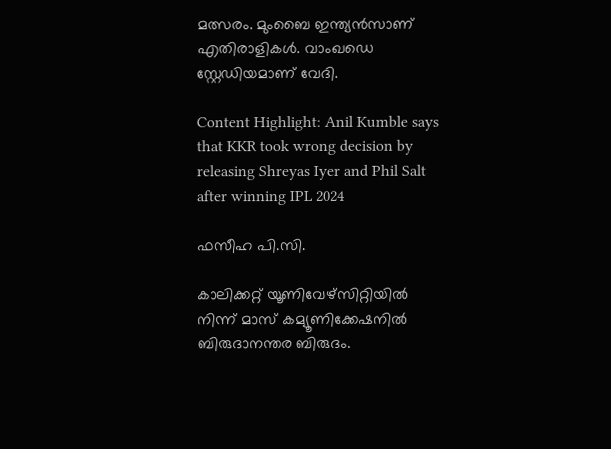മത്സരം. മുംബൈ ഇന്ത്യൻസാണ് എതിരാളികൾ. വാംഖഡെ സ്റ്റേഡിയമാണ് വേദി.

Content Highlight: Anil Kumble says that KKR took wrong decision by releasing Shreyas Iyer and Phil Salt after winning IPL 2024

ഫസീഹ പി.സി.

കാലിക്കറ്റ് യൂണിവേഴ്‌സിറ്റിയില്‍ നിന്ന് മാസ് കമ്യൂണിക്കേഷനില്‍ ബിരുദാനന്തര ബിരുദം.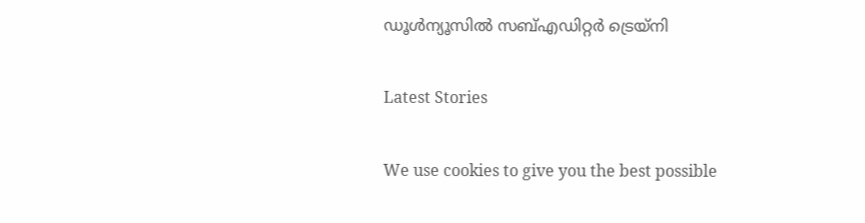ഡൂള്‍ന്യൂസില്‍ സബ്എഡിറ്റര്‍ ട്രെയ്‌നി

Latest Stories

We use cookies to give you the best possible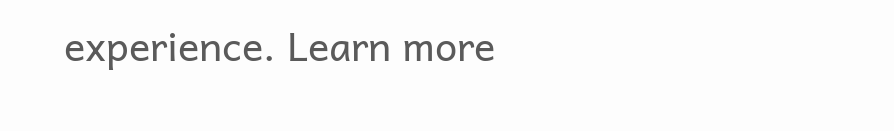experience. Learn more